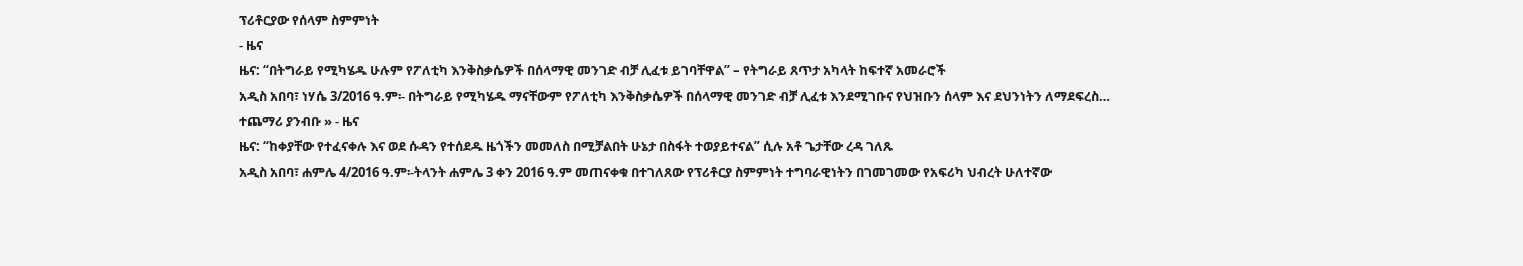ፕሪቶርያው የሰላም ስምምነት
- ዜና
ዜና: “በትግራይ የሚካሄዱ ሁሉም የፖለቲካ እንቅስቃሴዎች በሰላማዊ መንገድ ብቻ ሊፈቱ ይገባቸዋል” – የትግራይ ጸጥታ አካላት ከፍተኛ አመራሮች
አዲስ አበባ፣ ነሃሴ 3/2016 ዓ.ም፡- በትግራይ የሚካሄዱ ማናቸውም የፖለቲካ እንቅስቃሴዎች በሰላማዊ መንገድ ብቻ ሊፈቱ እንደሚገቡና የህዝቡን ሰላም እና ደህንነትን ለማደፍረስ…
ተጨማሪ ያንብቡ » - ዜና
ዜና: “ከቀያቸው የተፈናቀሉ እና ወደ ሱዳን የተሰደዱ ዜጎችን መመለስ በሚቻልበት ሁኔታ በስፋት ተወያይተናል” ሲሉ አቶ ጌታቸው ረዳ ገለጹ
አዲስ አበባ፣ ሐምሌ 4/2016 ዓ.ም፡-ትላንት ሐምሌ 3 ቀን 2016 ዓ.ም መጠናቀቁ በተገለጸው የፕሪቶርያ ስምምነት ተግባራዊነትን በገመገመው የአፍሪካ ህብረት ሁለተኛው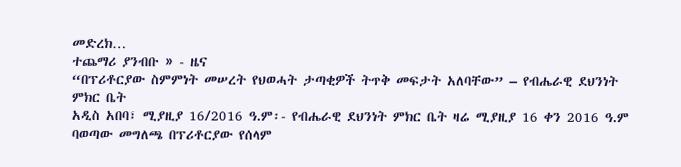መድረክ…
ተጨማሪ ያንብቡ » - ዜና
“በፕሪቶርያው ስምምነት መሠረት የህወሓት ታጣቂዎች ትጥቅ መፍታት አለባቸው” – የብሔራዊ ደህንነት ምክር ቤት
አዲስ አበባ፣ ሚያዚያ 16/2016 ዓ.ም፡- የብሔራዊ ደህንነት ምክር ቤት ዛሬ ሚያዚያ 16 ቀን 2016 ዓ.ም ባወጣው መግለጫ በፕሪቶርያው የሰላም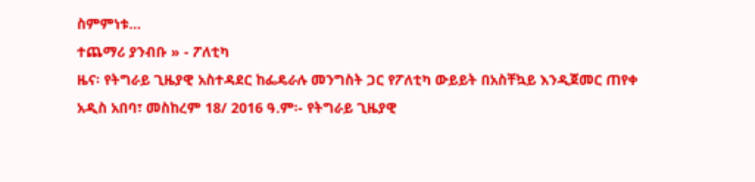ስምምነቱ…
ተጨማሪ ያንብቡ » - ፖለቲካ
ዜና፡ የትግራይ ጊዜያዊ አስተዳደር ከፌዴራሉ መንግስት ጋር የፖለቲካ ውይይት በአስቸኳይ እንዲጀመር ጠየቀ
አዲስ አበባ፣ መስከረም 18/ 2016 ዓ.ም፡- የትግራይ ጊዜያዊ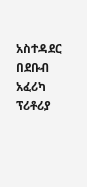አስተዳደር በደቡብ አፈሪካ ፕሪቶሪያ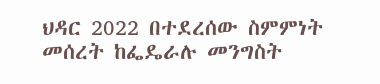ህዳር 2022 በተደረሰው ስምምነት መሰረት ከፌዴራሉ መንግስት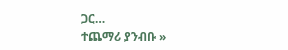ጋር…
ተጨማሪ ያንብቡ »